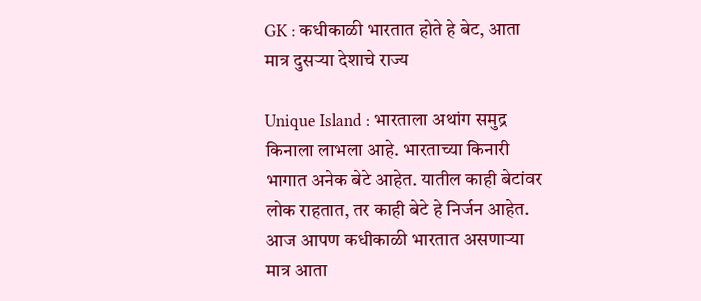GK : कधीकाळी भारतात होते हे बेट, आता मात्र दुसऱ्या देशाचे राज्य

Unique Island : भारताला अथांग समुद्र किनाला लाभला आहे. भारताच्या किनारी भागात अनेक बेटे आहेत. यातील काही बेटांवर लोक राहतात, तर काही बेटे हे निर्जन आहेत. आज आपण कधीकाळी भारतात असणाऱ्या मात्र आता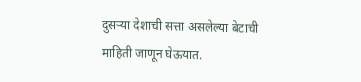दुसऱ्या देशाची सत्ता असलेल्या बेटाची माहिती जाणून घेऊयात.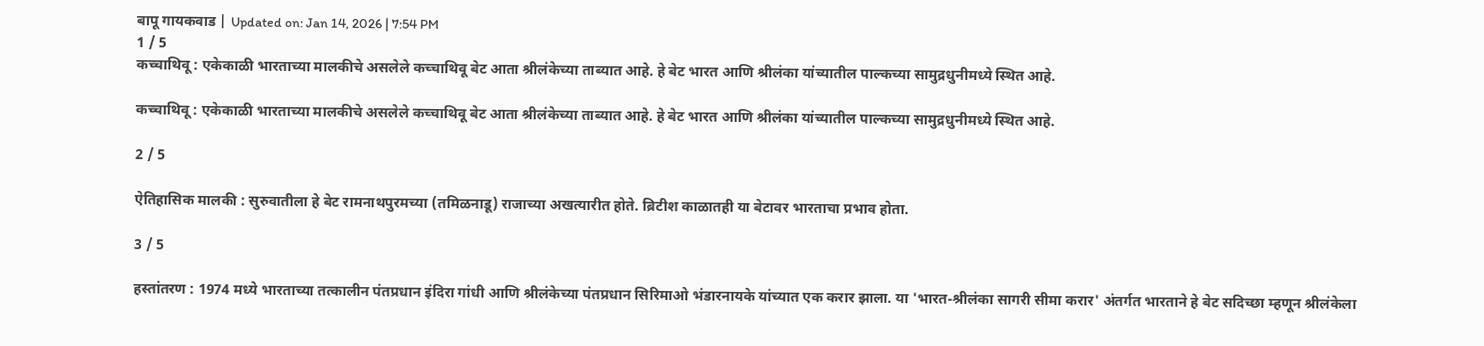बापू गायकवाड | Updated on: Jan 14, 2026 | 7:54 PM
1 / 5
कच्चाथिवू : एकेकाळी भारताच्या मालकीचे असलेले कच्चाथिवू बेट आता श्रीलंकेच्या ताब्यात आहे. हे बेट भारत आणि श्रीलंका यांच्यातील पाल्कच्या सामुद्रधुनीमध्ये स्थित आहे.

कच्चाथिवू : एकेकाळी भारताच्या मालकीचे असलेले कच्चाथिवू बेट आता श्रीलंकेच्या ताब्यात आहे. हे बेट भारत आणि श्रीलंका यांच्यातील पाल्कच्या सामुद्रधुनीमध्ये स्थित आहे.

2 / 5

ऐतिहासिक मालकी : सुरुवातीला हे बेट रामनाथपुरमच्या (तमिळनाडू) राजाच्या अखत्यारीत होते. ब्रिटीश काळातही या बेटावर भारताचा प्रभाव होता.

3 / 5

हस्तांतरण : 1974 मध्ये भारताच्या तत्कालीन पंतप्रधान इंदिरा गांधी आणि श्रीलंकेच्या पंतप्रधान सिरिमाओ भंडारनायके यांच्यात एक करार झाला. या 'भारत-श्रीलंका सागरी सीमा करार' अंतर्गत भारताने हे बेट सदिच्छा म्हणून श्रीलंकेला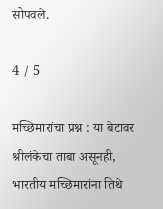सोपवले.

4 / 5

मच्छिमारांचा प्रश्न : या बेटावर श्रीलंकेचा ताबा असूनही, भारतीय मच्छिमारांना तिथे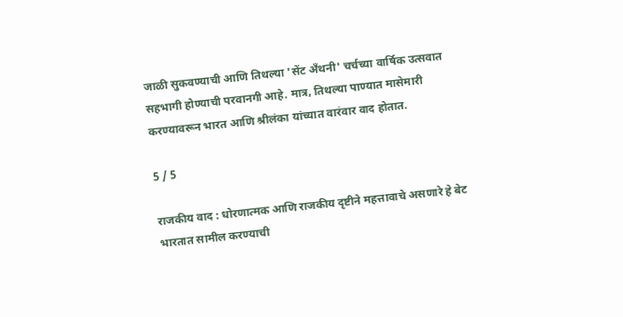जाळी सुकवण्याची आणि तिथल्या 'सेंट अँथनी' चर्चच्या वार्षिक उत्सवात सहभागी होण्याची परवानगी आहे. मात्र, तिथल्या पाण्यात मासेमारी करण्यावरून भारत आणि श्रीलंका यांच्यात वारंवार वाद होतात.

5 / 5

राजकीय वाद : धोरणात्मक आणि राजकीय दृष्टीने महत्तावाचे असणारे हे बेट भारतात सामील करण्याची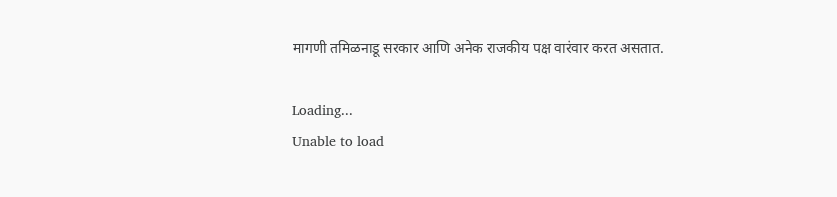मागणी तमिळनाडू सरकार आणि अनेक राजकीय पक्ष वारंवार करत असतात.

Loading...
Unable to load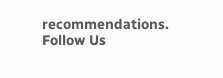recommendations.
Follow Us